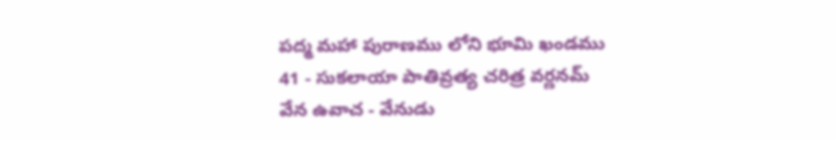పద్మ మహా పురాణము లోని భూమి ఖండము
41 - సుకలాయా పాతివ్రత్య చరిత్ర వర్ణనమ్
వేన ఉవాచ - వేనుడు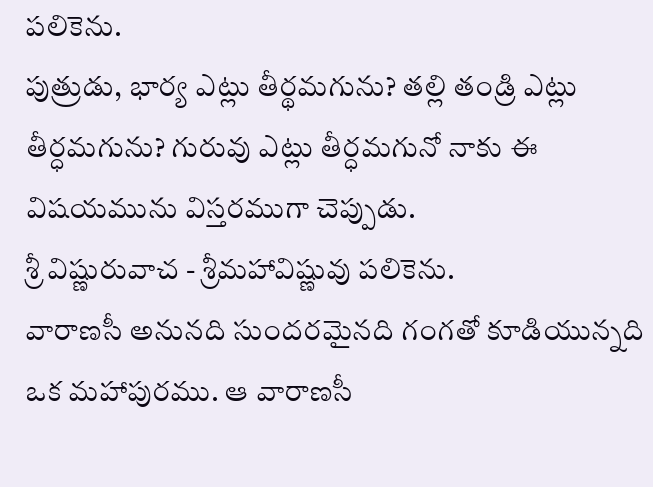పలికెను.
పుత్రుడు, భార్య ఎట్లు తీర్థమగును? తల్లి తండ్రి ఎట్లు తీర్ధమగును? గురువు ఎట్లు తీర్ధమగునో నాకు ఈ విషయమును విస్తరముగా చెప్పుడు.
శ్రీ విష్ణురువాచ - శ్రీమహావిష్ణువు పలికెను.
వారాణసీ అనునది సుందరమైనది గంగతో కూడియున్నది ఒక మహాపురము. ఆ వారాణసీ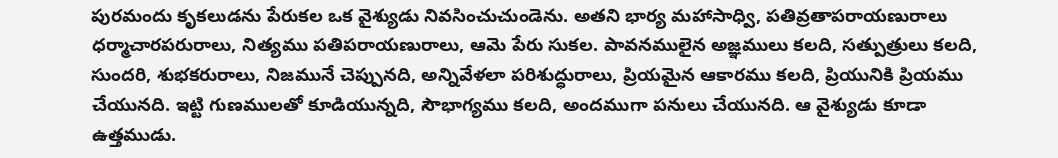పురమందు కృకలుడను పేరుకల ఒక వైశ్యుడు నివసించుచుండెను. అతని భార్య మహాసాధ్వి, పతివ్రతాపరాయణురాలు ధర్మాచారపరురాలు, నిత్యము పతిపరాయణురాలు, ఆమె పేరు సుకల. పావనములైన అజ్ఞములు కలది, సత్పుత్రులు కలది, సుందరి, శుభకరురాలు, నిజమునే చెప్పునది, అన్నివేళలా పరిశుద్ధురాలు, ప్రియమైన ఆకారము కలది, ప్రియునికి ప్రియము చేయునది. ఇట్టి గుణములతో కూడియున్నది, సౌభాగ్యము కలది, అందముగా పనులు చేయునది. ఆ వైశ్యుడు కూడా ఉత్తముడు.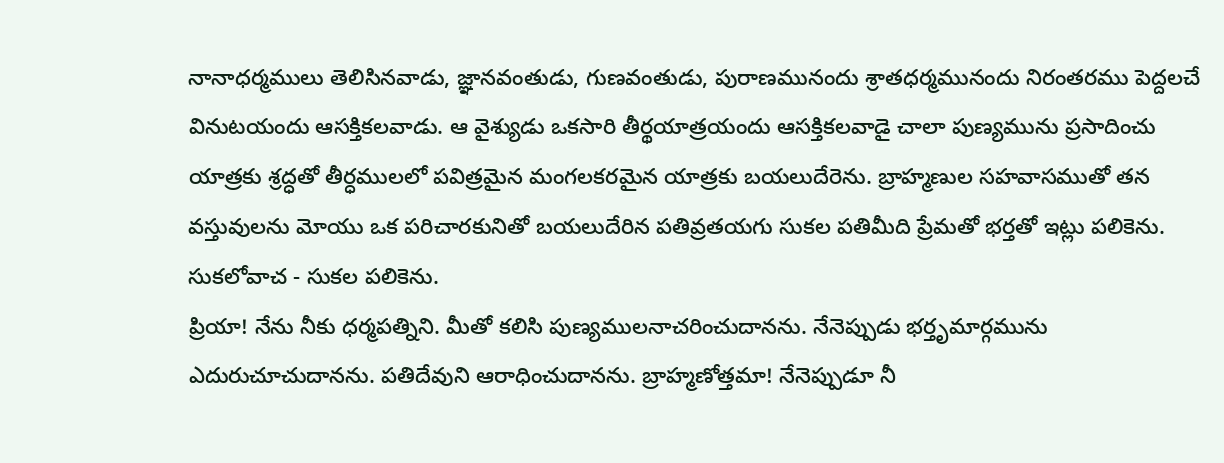నానాధర్మములు తెలిసినవాడు, జ్ఞానవంతుడు, గుణవంతుడు, పురాణమునందు శ్రాతధర్మమునందు నిరంతరము పెద్దలచే వినుటయందు ఆసక్తికలవాడు. ఆ వైశ్యుడు ఒకసారి తీర్థయాత్రయందు ఆసక్తికలవాడై చాలా పుణ్యమును ప్రసాదించు యాత్రకు శ్రద్ధతో తీర్ధములలో పవిత్రమైన మంగలకరమైన యాత్రకు బయలుదేరెను. బ్రాహ్మణుల సహవాసముతో తన వస్తువులను మోయు ఒక పరిచారకునితో బయలుదేరిన పతివ్రతయగు సుకల పతిమీది ప్రేమతో భర్తతో ఇట్లు పలికెను.
సుకలోవాచ - సుకల పలికెను.
ప్రియా! నేను నీకు ధర్మపత్నిని. మీతో కలిసి పుణ్యములనాచరించుదానను. నేనెప్పుడు భర్తృమార్గమును ఎదురుచూచుదానను. పతిదేవుని ఆరాధించుదానను. బ్రాహ్మణోత్తమా! నేనెప్పుడూ నీ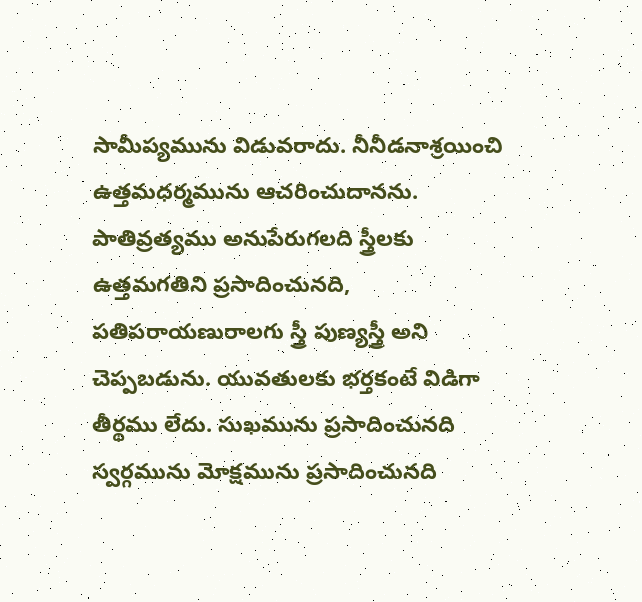సామీప్యమును విడువరాదు. నీనీడనాశ్రయించి ఉత్తమధర్మమును ఆచరించుదానను. పాతివ్రత్యము అనుపేరుగలది స్త్రీలకు ఉత్తమగతిని ప్రసాదించునది, పతిపరాయణురాలగు స్త్రీ పుణ్యస్త్రీ అని చెప్పబడును. యువతులకు భర్తకంటే విడిగా తీర్థము లేదు. సుఖమును ప్రసాదించునది స్వర్గమును మోక్షమును ప్రసాదించునది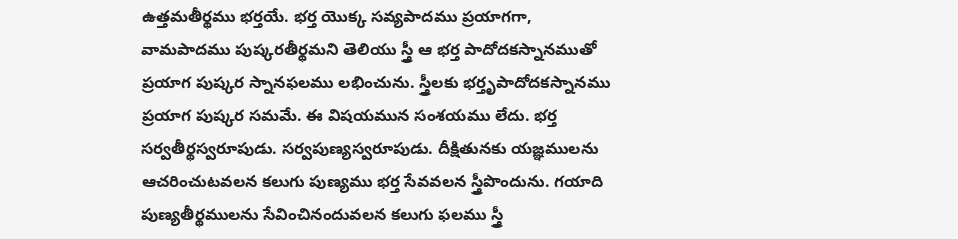ఉత్తమతీర్థము భర్తయే. భర్త యొక్క సవ్యపాదము ప్రయాగగా, వామపాదము పుష్కరతీర్థమని తెలియు స్త్రీ ఆ భర్త పాదోదకస్నానముతో ప్రయాగ పుష్కర స్నానఫలము లభించును. స్త్రీలకు భర్తృపాదోదకస్నానము ప్రయాగ పుష్కర సమమే. ఈ విషయమున సంశయము లేదు. భర్త సర్వతీర్థస్వరూపుడు. సర్వపుణ్యస్వరూపుడు. దీక్షితునకు యజ్ఞములను ఆచరించుటవలన కలుగు పుణ్యము భర్త సేవవలన స్త్రీపొందును. గయాది పుణ్యతీర్థములను సేవించినందువలన కలుగు ఫలము స్త్రీ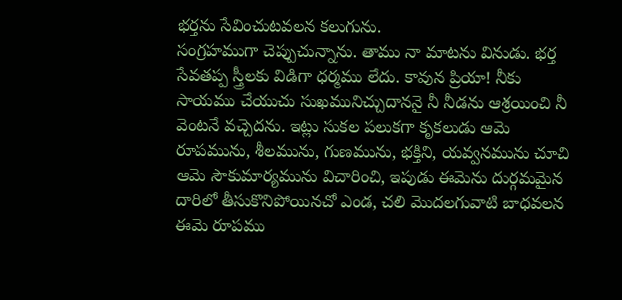భర్తను సేవించుటవలన కలుగును.
సంగ్రహముగా చెప్పుచున్నాను. తాము నా మాటను వినుడు. భర్త సేవతప్ప స్త్రీలకు విడిగా ధర్మము లేదు. కావున ప్రియా! నీకు సాయము చేయుచు సుఖమునిచ్చుదాననై నీ నీడను ఆశ్రయించి నీ వెంటనే వచ్చెదను. ఇట్లు సుకల పలుకగా కృకలుడు ఆమె రూపమును, శీలమును, గుణమును, భక్తిని, యవ్వనమును చూచి ఆమె సౌకుమార్యమును విచారించి, ఇపుడు ఈమెను దుర్గమమైన దారిలో తీసుకొనిపోయినచో ఎండ, చలి మొదలగువాటి బాధవలన ఈమె రూపము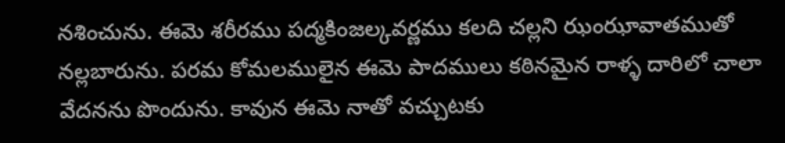నశించును. ఈమె శరీరము పద్మకింజల్కవర్ణము కలది చల్లని ఝంఝావాతముతో నల్లబారును. పరమ కోమలములైన ఈమె పాదములు కఠినమైన రాళ్ళ దారిలో చాలా వేదనను పొందును. కావున ఈమె నాతో వచ్చుటకు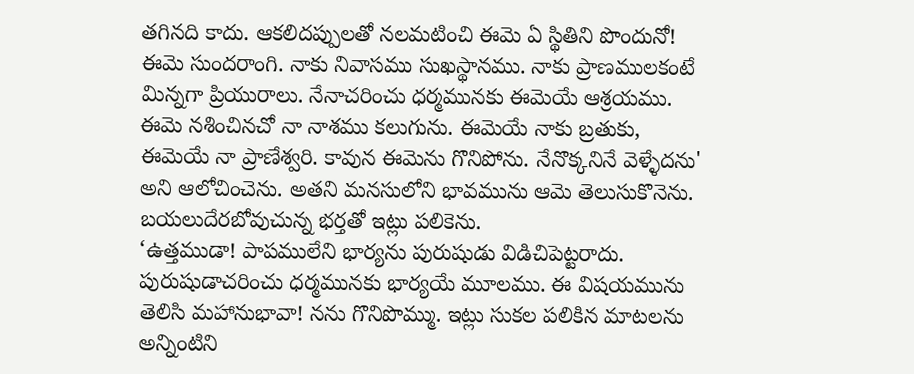తగినది కాదు. ఆకలిదప్పులతో నలమటించి ఈమె ఏ స్థితిని పొందునో! ఈమె సుందరాంగి. నాకు నివాసము సుఖస్థానము. నాకు ప్రాణములకంటే మిన్నగా ప్రియురాలు. నేనాచరించు ధర్మమునకు ఈమెయే ఆశ్రయము. ఈమె నశించినచో నా నాశము కలుగును. ఈమెయే నాకు బ్రతుకు, ఈమెయే నా ప్రాణేశ్వరి. కావున ఈమెను గొనిపోను. నేనొక్కనినే వెళ్ళేదను' అని ఆలోచించెను. అతని మనసులోని భావమును ఆమె తెలుసుకొనెను. బయలుదేరబోవుచున్న భర్తతో ఇట్లు పలికెను.
‘ఉత్తముడా! పాపములేని భార్యను పురుషుడు విడిచిపెట్టరాదు. పురుషుడాచరించు ధర్మమునకు భార్యయే మూలము. ఈ విషయమును తెలిసి మహానుభావా! నను గొనిపొమ్ము. ఇట్లు సుకల పలికిన మాటలను అన్నింటిని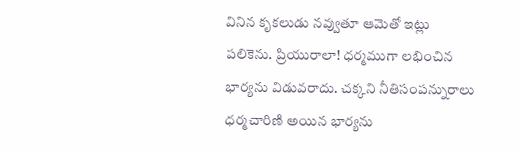వినిన కృకలుడు నవ్వుతూ ఆమెతో ఇట్లు పలికెను. ప్రియురాలా! ధర్మముగా లభించిన భార్యను విడువరాదు. చక్కని నీతిసంపన్నురాలు ధర్మచారిణి అయిన భార్యను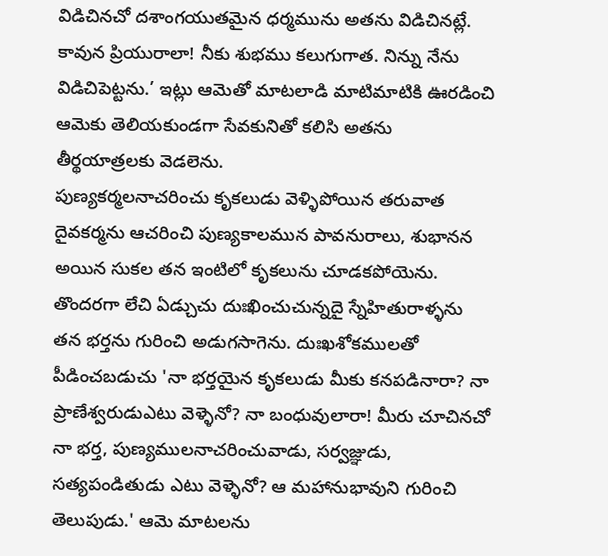విడిచినచో దశాంగయుతమైన ధర్మమును అతను విడిచినట్లే. కావున ప్రియురాలా! నీకు శుభము కలుగుగాత. నిన్ను నేను విడిచిపెట్టను.’ ఇట్లు ఆమెతో మాటలాడి మాటిమాటికి ఊరడించి ఆమెకు తెలియకుండగా సేవకునితో కలిసి అతను తీర్థయాత్రలకు వెడలెను.
పుణ్యకర్మలనాచరించు కృకలుడు వెళ్ళిపోయిన తరువాత దైవకర్మను ఆచరించి పుణ్యకాలమున పావనురాలు, శుభానన అయిన సుకల తన ఇంటిలో కృకలును చూడకపోయెను. తొందరగా లేచి ఏడ్చుచు దుఃఖించుచున్నదై స్నేహితురాళ్ళను తన భర్తను గురించి అడుగసాగెను. దుఃఖశోకములతో పీడించబడుచు 'నా భర్తయైన కృకలుడు మీకు కనపడినారా? నా ప్రాణేశ్వరుడుఎటు వెళ్ళెనో? నా బంధువులారా! మీరు చూచినచో నా భర్త, పుణ్యములనాచరించువాడు, సర్వజ్ఞుడు, సత్యపండితుడు ఎటు వెళ్ళెనో? ఆ మహానుభావుని గురించి తెలుపుడు.' ఆమె మాటలను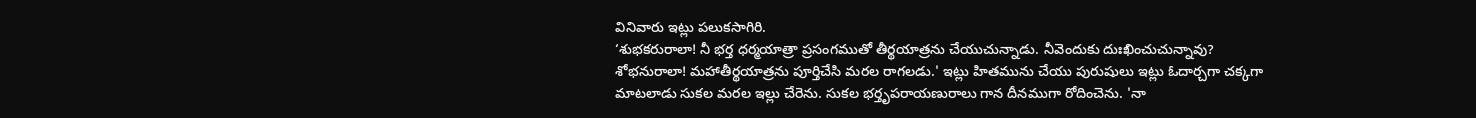వినివారు ఇట్లు పలుకసాగిరి.
‘శుభకరురాలా! నీ భర్త ధర్మయాత్రా ప్రసంగముతో తీర్థయాత్రను చేయుచున్నాడు. నీవెందుకు దుఃఖించుచున్నావు? శోభనురాలా! మహాతీర్థయాత్రను పూర్తిచేసి మరల రాగలడు.' ఇట్లు హితమును చేయు పురుషులు ఇట్లు ఓదార్చగా చక్కగా మాటలాడు సుకల మరల ఇల్లు చేరెను. సుకల భర్తృపరాయణురాలు గాన దీనముగా రోదించెను. 'నా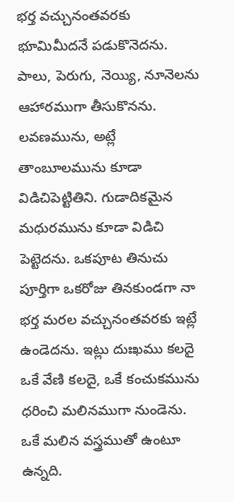భర్త వచ్చునంతవరకు భూమిమీదనే పడుకొనెదను. పాలు, పెరుగు, నెయ్యి, నూనెలను ఆహారముగా తీసుకొనను. లవణమును, అట్లే తాంబూలమును కూడా విడిచిపెట్టితిని. గుడాదికమైన మధురమును కూడా విడిచి పెట్టెదను. ఒకపూట తినుచు పూర్తిగా ఒకరోజు తినకుండగా నా భర్త మరల వచ్చునంతవరకు ఇట్లే ఉండెదను. ఇట్లు దుఃఖము కలదై ఒకే వేణి కలదై, ఒకే కంచుకమును ధరించి మలినముగా నుండెను.
ఒకే మలిన వస్త్రముతో ఉంటూ ఉన్నది.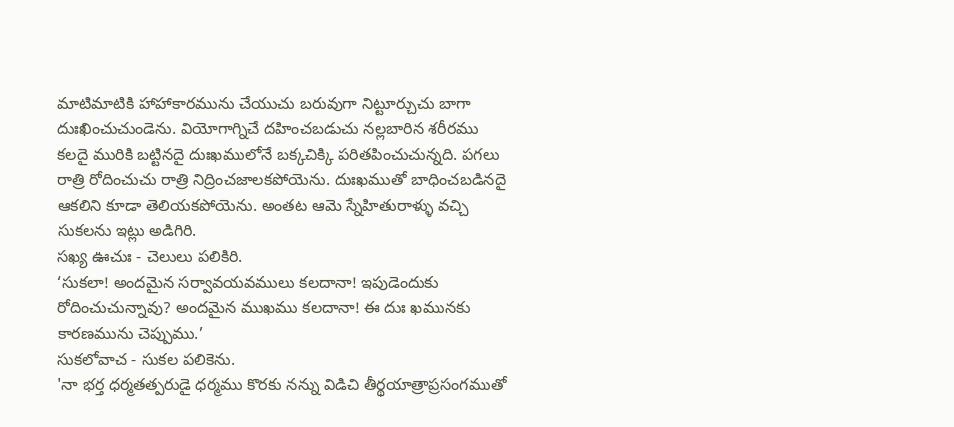మాటిమాటికి హాహాకారమును చేయుచు బరువుగా నిట్టూర్చుచు బాగా దుఃఖించుచుండెను. వియోగాగ్నిచే దహించబడుచు నల్లబారిన శరీరము కలదై మురికి బట్టినదై దుఃఖములోనే బక్కచిక్కి పరితపించుచున్నది. పగలు రాత్రి రోదించుచు రాత్రి నిద్రించజాలకపోయెను. దుఃఖముతో బాధించబడినదై ఆకలిని కూడా తెలియకపోయెను. అంతట ఆమె స్నేహితురాళ్ళు వచ్చి సుకలను ఇట్లు అడిగిరి.
సఖ్య ఊచుః - చెలులు పలికిరి.
‘సుకలా! అందమైన సర్వావయవములు కలదానా! ఇపుడెందుకు రోదించుచున్నావు? అందమైన ముఖము కలదానా! ఈ దుః ఖమునకు కారణమును చెప్పుము.’
సుకలోవాచ - సుకల పలికెను.
'నా భర్త ధర్మతత్పరుడై ధర్మము కొరకు నన్ను విడిచి తీర్థయాత్రాప్రసంగముతో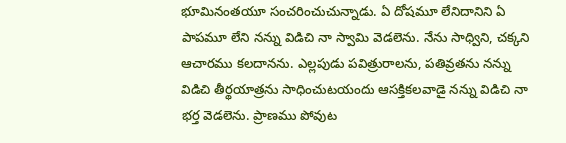భూమినంతయూ సంచరించుచున్నాడు. ఏ దోషమూ లేనిదానిని ఏ పాపమూ లేని నన్ను విడిచి నా స్వామి వెడలెను. నేను సాధ్విని, చక్కని ఆచారము కలదానను. ఎల్లపుడు పవిత్రురాలను, పతివ్రతను నన్ను విడిచి తీర్థయాత్రను సాధించుటయందు ఆసక్తికలవాడై నన్ను విడిచి నా భర్త వెడలెను. ప్రాణము పోవుట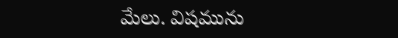మేలు. విషమును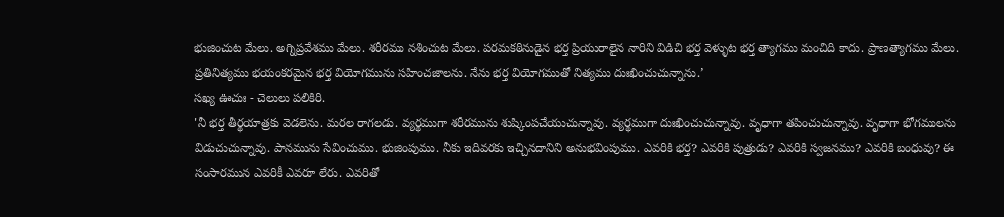భుజించుట మేలు. అగ్నిప్రవేశము మేలు. శరీరము నశించుట మేలు. పరమకఠినుడైన భర్త ప్రియురాలైన నారిని విడిచి భర్త వెళ్ళుట భర్త త్యాగము మంచిది కాదు. ప్రాణత్యాగము మేలు. ప్రతినిత్యము భయంకరమైన భర్త వియోగమును సహించజాలను. నేను భర్త వియోగముతో నిత్యము దుఃఖించుచున్నాను.’
సఖ్య ఊచుః - చెలులు పలికిరి.
'నీ భర్త తీర్థయాత్రకు వెడలెను. మరల రాగలడు. వ్యర్థముగా శరీరమును శుష్కింపచేయుచున్నావు. వ్యర్థముగా దుఃఖించుచున్నావు. వృధాగా తపించుచున్నావు. వృధాగా భోగములను విడుచుచున్నావు. పానమును సేవించుము. భుజింపుము. నీకు ఇదివరకు ఇచ్చినదానిని అనుభవింపుము. ఎవరికి భర్త? ఎవరికి పుత్రుడు? ఎవరికి స్వజనము? ఎవరికి బంధువు? ఈ సంసారమున ఎవరికీ ఎవరూ లేరు. ఎవరితో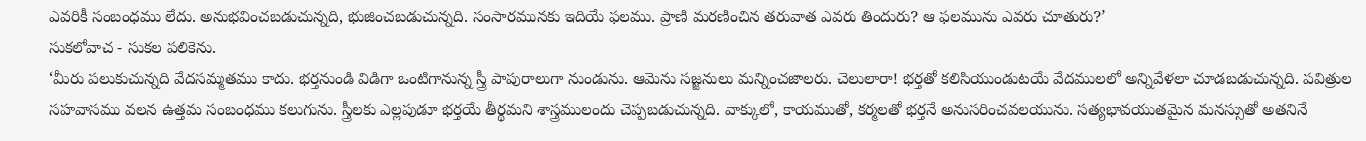ఎవరికీ సంబంధము లేదు. అనుభవించబడుచున్నది, భుజించబడుచున్నది. సంసారమునకు ఇదియే ఫలము. ప్రాణి మరణించిన తరువాత ఎవరు తిందురు? ఆ ఫలమును ఎవరు చూతురు?’
సుకలోవాచ - సుకల పలికెను.
‘మీరు పలుకుచున్నది వేదసమ్మతము కాదు. భర్తనుండి విడిగా ఒంటిగానున్న స్త్రీ పాపురాలుగా నుండును. ఆమెను సజ్జనులు మన్నించజాలరు. చెలులారా! భర్తతో కలిసియుండుటయే వేదములలో అన్నివేళలా చూడబడుచున్నది. పవిత్రుల సహవాసము వలన ఉత్తమ సంబంధము కలుగును. స్త్రీలకు ఎల్లపుడూ భర్తయే తీర్థమని శాస్త్రములందు చెప్పబడుచున్నది. వాక్కులో, కాయముతో, కర్మలతో భర్తనే అనుసరించవలయును. సత్యభావయుతమైన మనస్సుతో అతనినే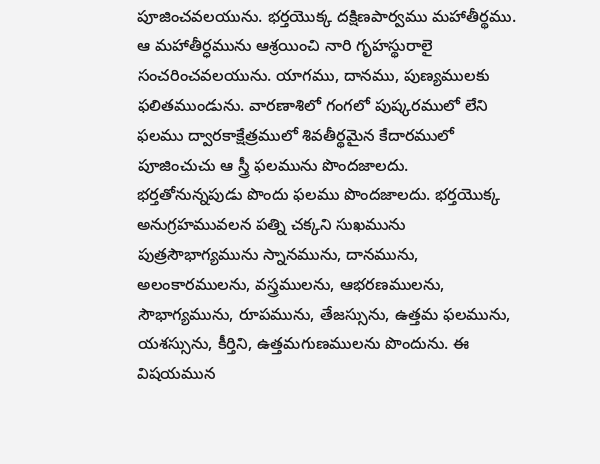పూజించవలయును. భర్తయొక్క దక్షిణపార్వము మహాతీర్థము. ఆ మహాతీర్ధమును ఆశ్రయించి నారి గృహస్థురాలై సంచరించవలయును. యాగము, దానము, పుణ్యములకు ఫలితముండును. వారణాశిలో గంగలో పుష్కరములో లేని ఫలము ద్వారకాక్షేత్రములో శివతీర్థమైన కేదారములో పూజించుచు ఆ స్త్రీ ఫలమును పొందజాలదు. భర్తతోనున్నపుడు పొందు ఫలము పొందజాలదు. భర్తయొక్క అనుగ్రహమువలన పత్ని చక్కని సుఖమును పుత్రసౌభాగ్యమును స్నానమును, దానమును, అలంకారములను, వస్త్రములను, ఆభరణములను, సౌభాగ్యమును, రూపమును, తేజస్సును, ఉత్తమ ఫలమును, యశస్సును, కీర్తిని, ఉత్తమగుణములను పొందును. ఈ విషయమున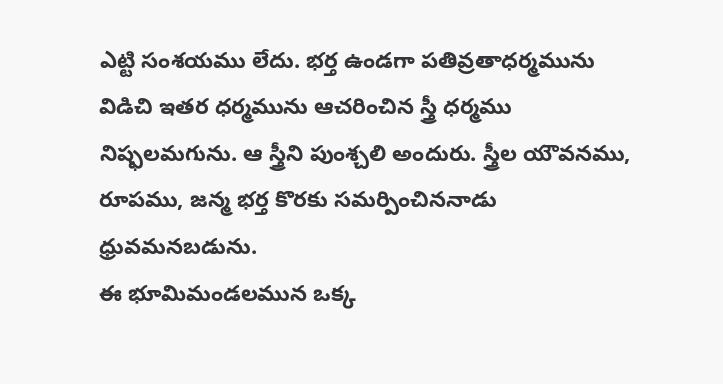ఎట్టి సంశయము లేదు. భర్త ఉండగా పతివ్రతాధర్మమును విడిచి ఇతర ధర్మమును ఆచరించిన స్త్రీ ధర్మము నిష్ఫలమగును. ఆ స్త్రీని పుంశ్చలి అందురు. స్త్రీల యౌవనము, రూపము, జన్మ భర్త కొరకు సమర్పించిననాడు ధ్రువమనబడును.
ఈ భూమిమండలమున ఒక్క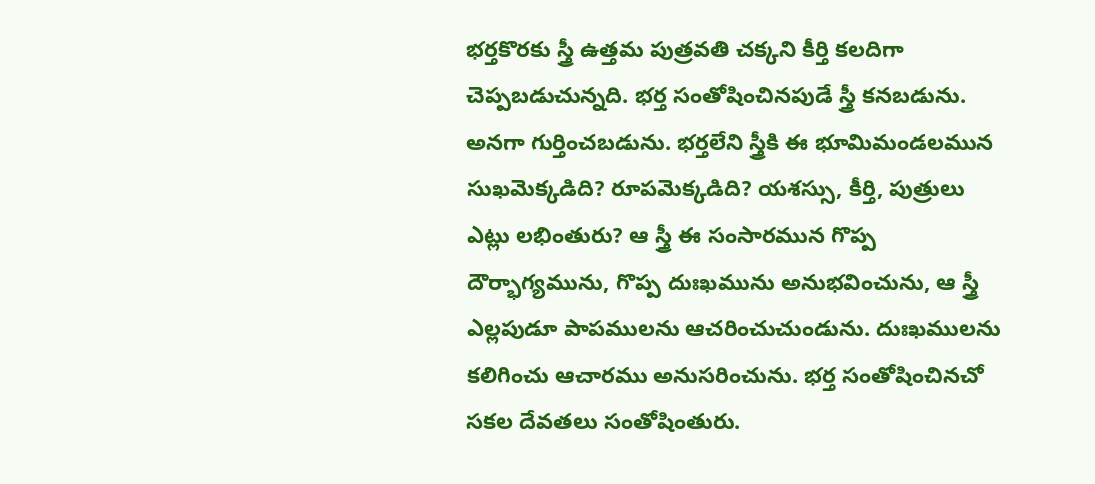భర్తకొరకు స్త్రీ ఉత్తమ పుత్రవతి చక్కని కీర్తి కలదిగా చెప్పబడుచున్నది. భర్త సంతోషించినపుడే స్త్రీ కనబడును. అనగా గుర్తించబడును. భర్తలేని స్త్రీకి ఈ భూమిమండలమున సుఖమెక్కడిది? రూపమెక్కడిది? యశస్సు, కీర్తి, పుత్రులు ఎట్లు లభింతురు? ఆ స్త్రీ ఈ సంసారమున గొప్ప దౌర్భాగ్యమును, గొప్ప దుఃఖమును అనుభవించును, ఆ స్త్రీ ఎల్లపుడూ పాపములను ఆచరించుచుండును. దుఃఖములను కలిగించు ఆచారము అనుసరించును. భర్త సంతోషించినచో సకల దేవతలు సంతోషింతురు.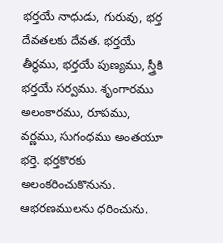భర్తయే నాధుడు, గురువు, భర్త దేవతలకు దేవత. భర్తయే తీర్థము, భర్తయే పుణ్యము, స్త్రీకి భర్తయే సర్వము. శృంగారము అలంకారము, రూపము, వర్ణము, సుగంధము అంతయూ భర్తె. భర్తకొరకు అలంకరించుకొనును. ఆభరణములను ధరించును.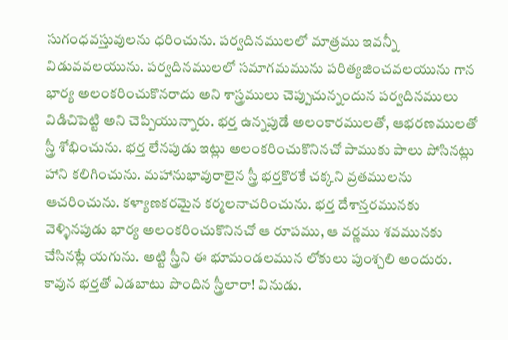సుగంధవస్తువులను ధరించును. పర్వదినములలో మాత్రము ఇవన్నీ విడువవలయును. పర్వదినములలో సమాగమమును పరిత్యజించవలయును గాన భార్య అలంకరించుకొనరాదు అని శాస్త్రములు చెప్పుచున్నందున పర్వదినములు విడిచిపెట్టి అని చెప్పియున్నారు. భర్త ఉన్నపుడే అలంకారములతో, ఆభరణములతో స్త్రీ శోభించును. భర్త లేనపుడు ఇట్లు అలంకరించుకొనినచో పాముకు పాలు పోసినట్లు హాని కలిగించును. మహానుభావురాలైన స్త్రీ భర్తకొరకే చక్కని వ్రతములను ఆచరించును. కళ్యాణకరమైన కర్మలనాచరించును. భర్త దేశాన్తరమునకు వెళ్ళినపుడు భార్య అలంకరించుకొనినచో ఆ రూపము, ఆ వర్ణము శవమునకు చేసినట్లే యగును. అట్టి స్త్రీని ఈ భూమండలమున లోకులు పుంశ్చలి అందురు. కావున భర్తతో ఎడబాటు పొందిన స్త్రీలారా! వినుడు.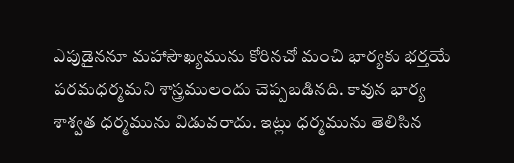ఎపుడైననూ మహాసౌఖ్యమును కోరినచో మంచి భార్యకు భర్తయే పరమధర్మమని శాస్త్రములందు చెప్పబడినది. కావున భార్య శాశ్వత ధర్మమును విడువరాదు. ఇట్లు ధర్మమును తెలిసిన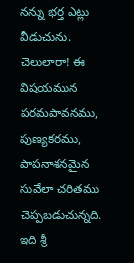నన్ను భర్త ఎట్లు వీడుచును. చెలులారా! ఈ విషయమున పరమపావనము, పుణ్యకరము, పాపనాశనమైన సువేలా చరితము చెప్పబడుచున్నది.
ఇది శ్రీ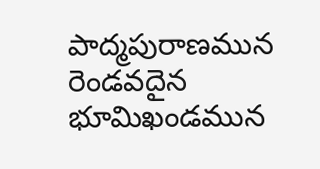పాద్మపురాణమున రెండవదైన భూమిఖండమున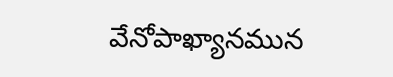వేనోపాఖ్యానమున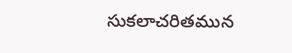సుకలాచరితమున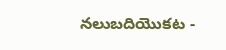నలుబదియొకట -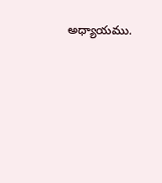అధ్యాయము.